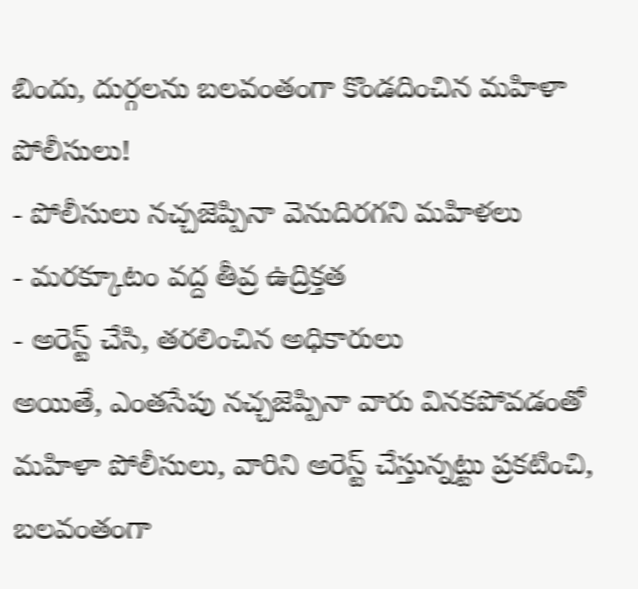బిందు, దుర్గలను బలవంతంగా కొండదించిన మహిళా పోలీసులు!
- పోలీసులు నచ్చజెప్పినా వెనుదిరగని మహిళలు
- మరక్కూటం వద్ద తీవ్ర ఉద్రిక్తత
- అరెస్ట్ చేసి, తరలించిన అధికారులు
అయితే, ఎంతసేపు నచ్చజెప్పినా వారు వినకపోవడంతో మహిళా పోలీసులు, వారిని అరెస్ట్ చేస్తున్నట్టు ప్రకటించి, బలవంతంగా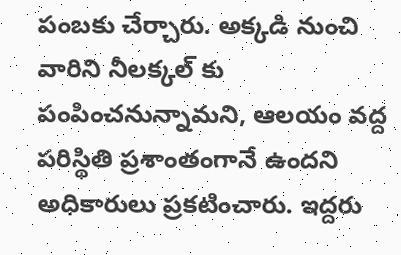పంబకు చేర్చారు. అక్కడి నుంచి వారిని నీలక్కల్ కు పంపించనున్నామని, ఆలయం వద్ద పరిస్థితి ప్రశాంతంగానే ఉందని అధికారులు ప్రకటించారు. ఇద్దరు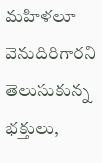మహిళలూ వెనుదిరిగారని తెలుసుకున్న భక్తులు,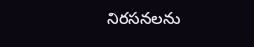నిరసనలను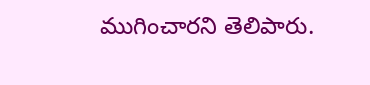ముగించారని తెలిపారు.